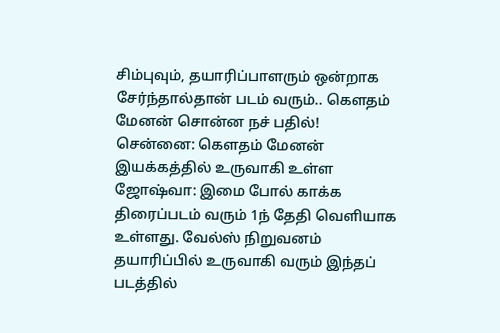சிம்புவும், தயாரிப்பாளரும் ஒன்றாக சேர்ந்தால்தான் படம் வரும்.. கௌதம் மேனன் சொன்ன நச் பதில்!
சென்னை: கெளதம் மேனன் இயக்கத்தில் உருவாகி உள்ள ஜோஷ்வா: இமை போல் காக்க திரைப்படம் வரும் 1ந் தேதி வெளியாக உள்ளது. வேல்ஸ் நிறுவனம் தயாரிப்பில் உருவாகி வரும் இந்தப் படத்தில்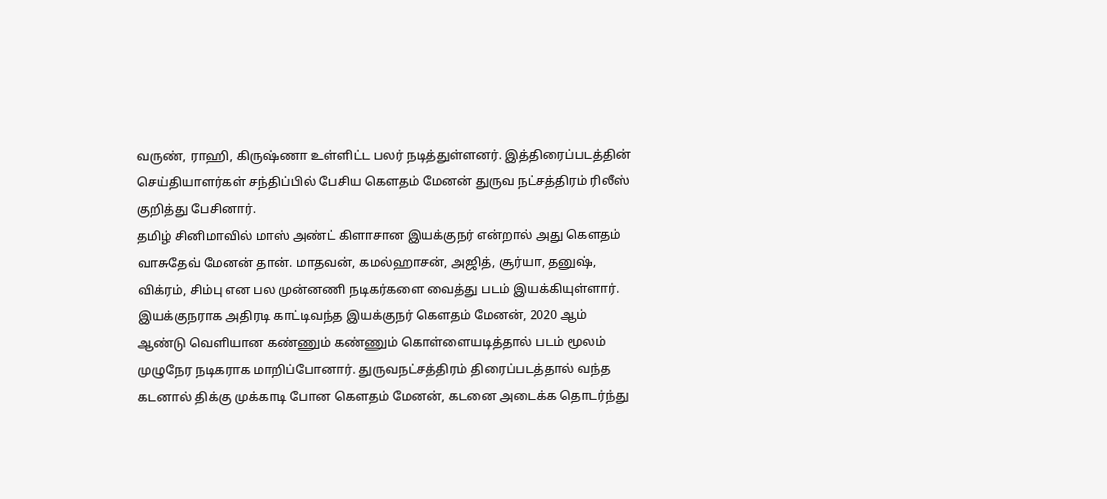வருண், ராஹி, கிருஷ்ணா உள்ளிட்ட பலர் நடித்துள்ளனர். இத்திரைப்படத்தின் செய்தியாளர்கள் சந்திப்பில் பேசிய கௌதம் மேனன் துருவ நட்சத்திரம் ரிலீஸ் குறித்து பேசினார்.
தமிழ் சினிமாவில் மாஸ் அண்ட் கிளாசான இயக்குநர் என்றால் அது கௌதம் வாசுதேவ் மேனன் தான். மாதவன், கமல்ஹாசன், அஜித், சூர்யா, தனுஷ், விக்ரம், சிம்பு என பல முன்னணி நடிகர்களை வைத்து படம் இயக்கியுள்ளார். இயக்குநராக அதிரடி காட்டிவந்த இயக்குநர் கௌதம் மேனன், 2020 ஆம் ஆண்டு வெளியான கண்ணும் கண்ணும் கொள்ளையடித்தால் படம் மூலம் முழுநேர நடிகராக மாறிப்போனார். துருவநட்சத்திரம் திரைப்படத்தால் வந்த கடனால் திக்கு முக்காடி போன கௌதம் மேனன், கடனை அடைக்க தொடர்ந்து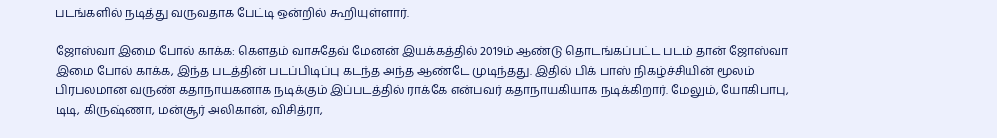படங்களில் நடித்து வருவதாக பேட்டி ஒன்றில் கூறியுள்ளார்.

ஜோஸ்வா இமை போல் காக்க: கெளதம் வாசுதேவ் மேனன் இயக்கத்தில் 2019ம் ஆண்டு தொடங்கப்பட்ட படம் தான் ஜோஸ்வா இமை போல் காக்க, இந்த படத்தின் படப்பிடிப்பு கடந்த அந்த ஆண்டே முடிந்தது. இதில் பிக் பாஸ் நிகழ்ச்சியின் மூலம் பிரபலமான வருண் கதாநாயகனாக நடிக்கும் இப்படத்தில் ராக்கே என்பவர் கதாநாயகியாக நடிக்கிறார். மேலும், யோகிபாபு, டிடி, கிருஷ்ணா, மன்சூர் அலிகான், விசித்ரா,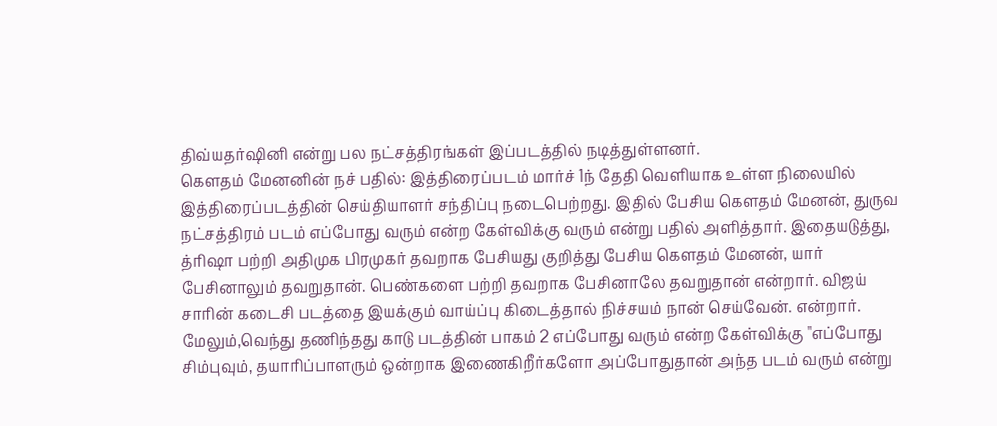திவ்யதர்ஷினி என்று பல நட்சத்திரங்கள் இப்படத்தில் நடித்துள்ளனர்.
கௌதம் மேனனின் நச் பதில்: இத்திரைப்படம் மார்ச் 1ந் தேதி வெளியாக உள்ள நிலையில் இத்திரைப்படத்தின் செய்தியாளர் சந்திப்பு நடைபெற்றது. இதில் பேசிய கௌதம் மேனன், துருவ நட்சத்திரம் படம் எப்போது வரும் என்ற கேள்விக்கு வரும் என்று பதில் அளித்தார். இதையடுத்து, த்ரிஷா பற்றி அதிமுக பிரமுகர் தவறாக பேசியது குறித்து பேசிய கெளதம் மேனன், யார் பேசினாலும் தவறுதான். பெண்களை பற்றி தவறாக பேசினாலே தவறுதான் என்றார். விஜய் சாரின் கடைசி படத்தை இயக்கும் வாய்ப்பு கிடைத்தால் நிச்சயம் நான் செய்வேன். என்றார். மேலும்,வெந்து தணிந்தது காடு படத்தின் பாகம் 2 எப்போது வரும் என்ற கேள்விக்கு "எப்போது சிம்புவும், தயாரிப்பாளரும் ஒன்றாக இணைகிறீர்களோ அப்போதுதான் அந்த படம் வரும் என்று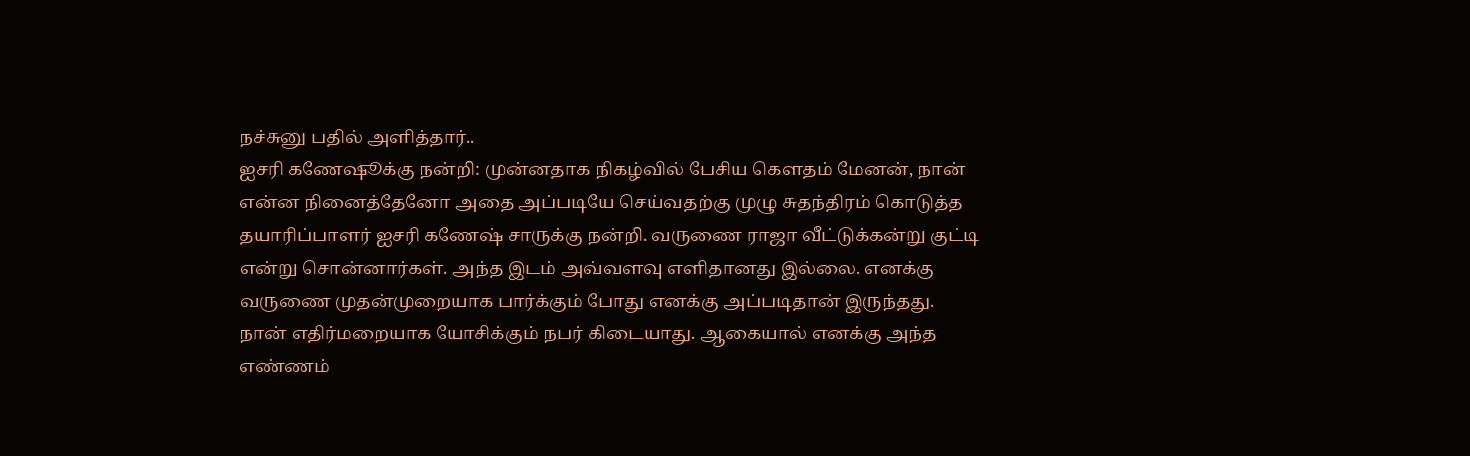நச்சுனு பதில் அளித்தார்..
ஐசரி கணேஷூக்கு நன்றி: முன்னதாக நிகழ்வில் பேசிய கெளதம் மேனன், நான் என்ன நினைத்தேனோ அதை அப்படியே செய்வதற்கு முழு சுதந்திரம் கொடுத்த தயாரிப்பாளர் ஐசரி கணேஷ் சாருக்கு நன்றி. வருணை ராஜா வீட்டுக்கன்று குட்டி என்று சொன்னார்கள். அந்த இடம் அவ்வளவு எளிதானது இல்லை. எனக்கு வருணை முதன்முறையாக பார்க்கும் போது எனக்கு அப்படிதான் இருந்தது. நான் எதிர்மறையாக யோசிக்கும் நபர் கிடையாது. ஆகையால் எனக்கு அந்த எண்ணம்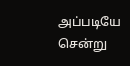அப்படியே சென்று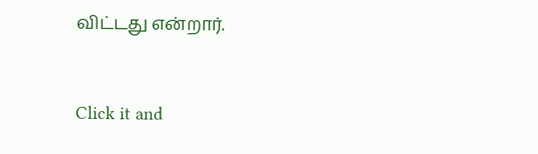விட்டது என்றார்.


Click it and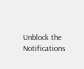Unblock the Notifications